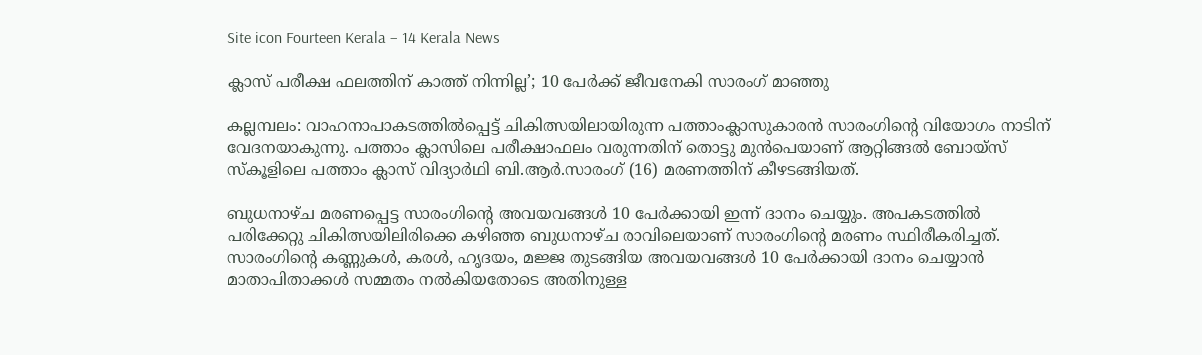Site icon Fourteen Kerala – 14 Kerala News

ക്ലാസ് പരീക്ഷ ഫലത്തിന് കാത്ത് നിന്നില്ല’; 10 പേർക്ക് ജീവനേകി സാരംഗ് മാഞ്ഞു

കല്ലമ്പലം: വാഹനാപാകടത്തിൽപ്പെട്ട് ചികിത്സയിലായിരുന്ന പത്താംക്ലാസുകാരൻ സാരംഗിന്‍റെ വിയോഗം നാടിന് വേദനയാകുന്നു. പത്താം ക്ലാസിലെ പരീക്ഷാഫലം വരുന്നതിന് തൊട്ടു മുൻപെയാണ് ആറ്റിങ്ങൽ ബോയ്സ് സ്കൂളിലെ പത്താം ക്ലാസ് വിദ്യാർഥി ബി.ആർ.സാരംഗ് (16) മരണത്തിന് കീഴടങ്ങിയത്.

ബുധനാഴ്ച മരണപ്പെട്ട സാരംഗിന്‍റെ അവയവങ്ങൾ 10 പേർക്കായി ഇന്ന് ദാനം ചെയ്യും. അപകടത്തിൽ പരിക്കേറ്റു ചികിത്സയിലിരിക്കെ കഴിഞ്ഞ ബുധനാഴ്ച രാവിലെയാണ് സാരംഗിന്‍റെ മരണം സ്ഥിരീകരിച്ചത്. സാരംഗിന്റെ കണ്ണുകൾ, കരൾ, ഹൃദയം, മജ്ജ തുടങ്ങിയ അവയവങ്ങൾ 10 പേർക്കായി ദാനം ചെയ്യാൻ മാതാപിതാക്കൾ സമ്മതം നൽകിയതോടെ അതിനുള്ള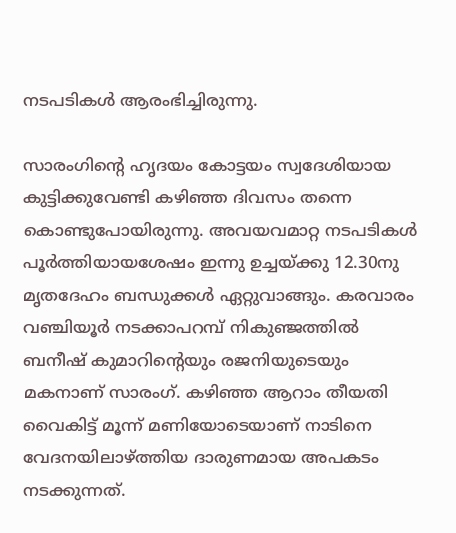നടപടികൾ ആരംഭിച്ചിരുന്നു.

സാരംഗിന്‍റെ ഹൃദയം കോട്ടയം സ്വദേശിയായ കുട്ടിക്കുവേണ്ടി കഴിഞ്ഞ ദിവസം തന്നെ കൊണ്ടുപോയിരുന്നു. അവയവമാറ്റ നടപടികൾ പൂർത്തിയായശേഷം ഇന്നു ഉച്ചയ്ക്കു 12.30നു മൃതദേഹം ബന്ധുക്കൾ ഏറ്റുവാങ്ങും. കരവാരം വഞ്ചിയൂർ നടക്കാപറമ്പ് നികുഞ്ജത്തിൽ ബനീഷ് കുമാറിന്റെയും രജനിയുടെയും മകനാണ് സാരംഗ്. കഴിഞ്ഞ ആറാം തീയതി വൈകിട്ട് മൂന്ന് മണിയോടെയാണ് നാടിനെ വേദനയിലാഴ്ത്തിയ ദാരുണമായ അപകടം നടക്കുന്നത്.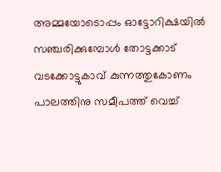അമ്മയോടൊപ്പം ഓട്ടോറിക്ഷയിൽ സഞ്ചരിക്കുമ്പോൾ തോട്ടക്കാട് വടക്കോട്ടുകാവ് കുന്നത്തുകോണം പാലത്തിനു സമീപത്ത് വെച്ച്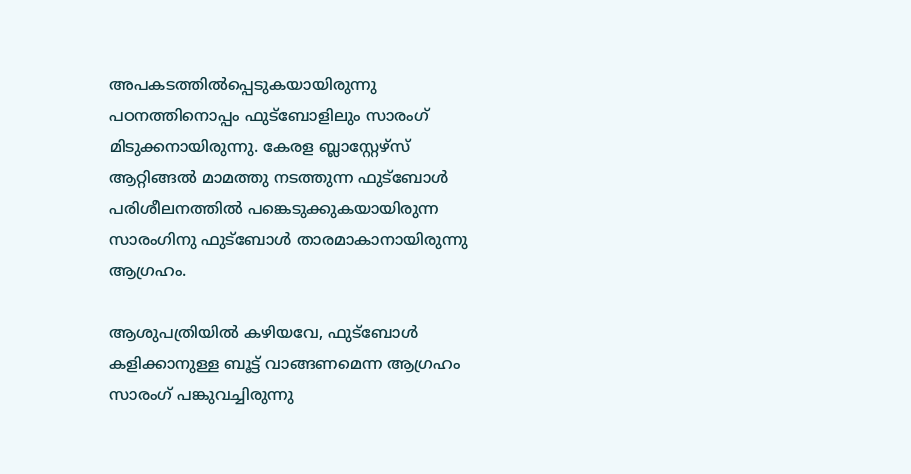അപകടത്തിൽപ്പെടുകയായിരുന്നു പഠനത്തിനൊപ്പം ഫുട്ബോളിലും സാരംഗ് മിടുക്കനായിരുന്നു. കേരള ബ്ലാസ്റ്റേഴ്സ് ആറ്റിങ്ങൽ മാമത്തു നടത്തുന്ന ഫുട്ബോൾ പരിശീലനത്തിൽ പങ്കെടുക്കുകയായിരുന്ന സാരംഗിനു ഫുട്ബോൾ താരമാകാനായിരുന്നു ആഗ്രഹം.

ആശുപത്രിയിൽ കഴിയവേ, ഫുട്ബോൾ കളിക്കാനുള്ള ബൂട്ട് വാങ്ങണമെന്ന ആഗ്രഹം സാരംഗ് പങ്കുവച്ചിരുന്നു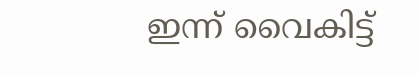ഇന്ന് വൈകിട്ട്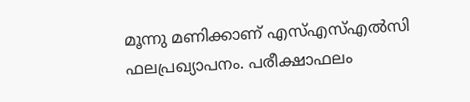മൂന്നു മണിക്കാണ് എസ്എസ്എൽസി ഫലപ്രഖ്യാപനം. പരീക്ഷാഫലം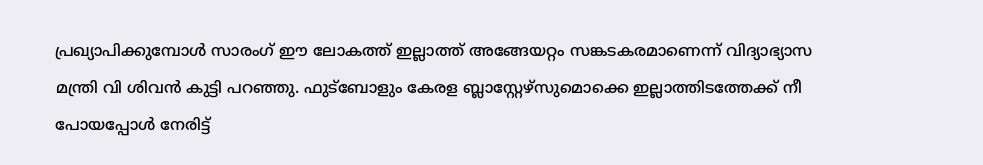പ്രഖ്യാപിക്കുമ്പോള്‍ സാരംഗ് ഈ ലോകത്ത് ഇല്ലാത്ത് അങ്ങേയറ്റം സങ്കടകരമാണെന്ന് വിദ്യാഭ്യാസ മന്ത്രി വി ശിവൻ കുട്ടി പറഞ്ഞു. ഫുട്ബോളും കേരള ബ്ലാസ്റ്റേഴ്‌സുമൊക്കെ ഇല്ലാത്തിടത്തേക്ക് നീ പോയപ്പോൾ നേരിട്ട്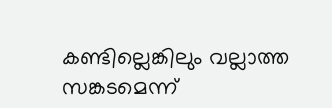കണ്ടില്ലെങ്കിലും വല്ലാത്ത സങ്കടമെന്ന്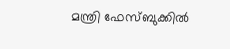മന്ത്രി ഫേസ്ബുക്കിൽ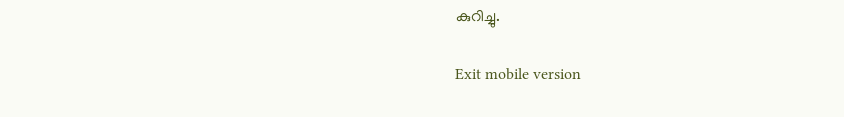കുറിച്ചു.

Exit mobile version